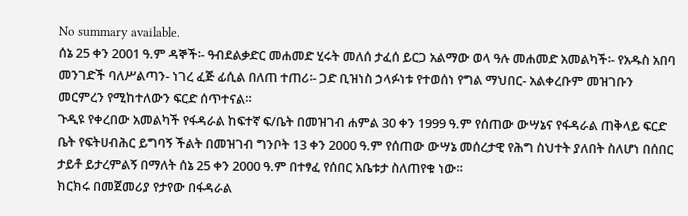No summary available.
ሰኔ 25 ቀን 2001 ዓ.ም ዳኞች፡- ዓብደልቃድር መሐመድ ሂሩት መለሰ ታፈሰ ይርጋ አልማው ወላ ዓሉ መሐመድ አመልካች፡- የአዱስ አበባ መንገድች ባለሥልጣን- ነገረ ፈጅ ፊሲል በለጠ ተጠሪ፡- ጋድ ቢዝነስ ኃላፉነቱ የተወሰነ የግል ማህበር- አልቀረቡም መዝገቡን መርምረን የሚከተለውን ፍርድ ሰጥተናል።
ጉዲዩ የቀረበው አመልካች የፋዳራል ከፍተኛ ፍ/ቤት በመዝገብ ሐምል 30 ቀን 1999 ዓ.ም የሰጠው ውሣኔና የፋዳራል ጠቅላይ ፍርድ ቤት የፍትሀብሕር ይግባኝ ችልት በመዝገብ ግንቦት 13 ቀን 2000 ዓ.ም የሰጠው ውሣኔ መሰረታዊ የሕግ ስህተት ያለበት ስለሆነ በሰበር ታይቶ ይታረምልኝ በማለት ሰኔ 25 ቀን 2000 ዓ.ም በተፃፈ የሰበር አቤቱታ ስለጠየቁ ነው።
ክርክሩ በመጀመሪያ የታየው በፋዳራል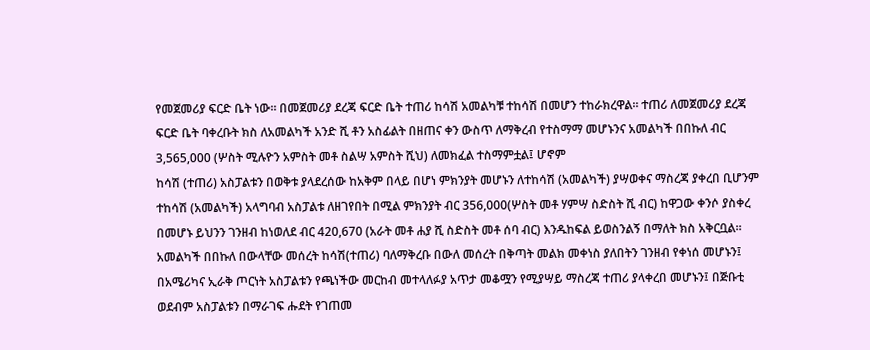የመጀመሪያ ፍርድ ቤት ነው። በመጀመሪያ ደረጃ ፍርድ ቤት ተጠሪ ከሳሽ አመልካቹ ተከሳሽ በመሆን ተከራክረዋል። ተጠሪ ለመጀመሪያ ደረጃ ፍርድ ቤት ባቀረቡት ክስ ለአመልካች አንድ ሺ ቶን አስፊልት በዘጠና ቀን ውስጥ ለማቅረብ የተስማማ መሆኑንና አመልካች በበኩለ ብር 3,565,000 (ሦስት ሚሉዮን አምስት መቶ ስልሣ አምስት ሺህ) ለመክፈል ተስማምቷል፤ ሆኖም
ከሳሽ (ተጠሪ) አስፓልቱን በወቅቱ ያላደረሰው ከአቅም በላይ በሆነ ምክንያት መሆኑን ለተከሳሽ (አመልካች) ያሣወቀና ማስረጃ ያቀረበ ቢሆንም ተከሳሽ (አመልካች) አላግባብ አስፓልቱ ለዘገየበት በሚል ምክንያት ብር 356,000(ሦስት መቶ ሃምሣ ስድስት ሺ ብር) ከዋጋው ቀንሶ ያስቀረ በመሆኑ ይህንን ገንዘብ ከነወለደ ብር 420,670 (አራት መቶ ሐያ ሺ ስድስት መቶ ሰባ ብር) እንዱከፍል ይወስንልኝ በማለት ክስ አቅርቧል።
አመልካች በበኩለ በውላቸው መሰረት ከሳሽ(ተጠሪ) ባለማቅረቡ በውለ መሰረት በቅጣት መልክ መቀነስ ያለበትን ገንዘብ የቀነሰ መሆኑን፤ በአሜሪካና ኢራቅ ጦርነት አስፓልቱን የጫነችው መርከብ መተላለፉያ አጥታ መቆሟን የሚያሣይ ማስረጃ ተጠሪ ያላቀረበ መሆኑን፤ በጅቡቲ ወደብም አስፓልቱን በማራገፍ ሑደት የገጠመ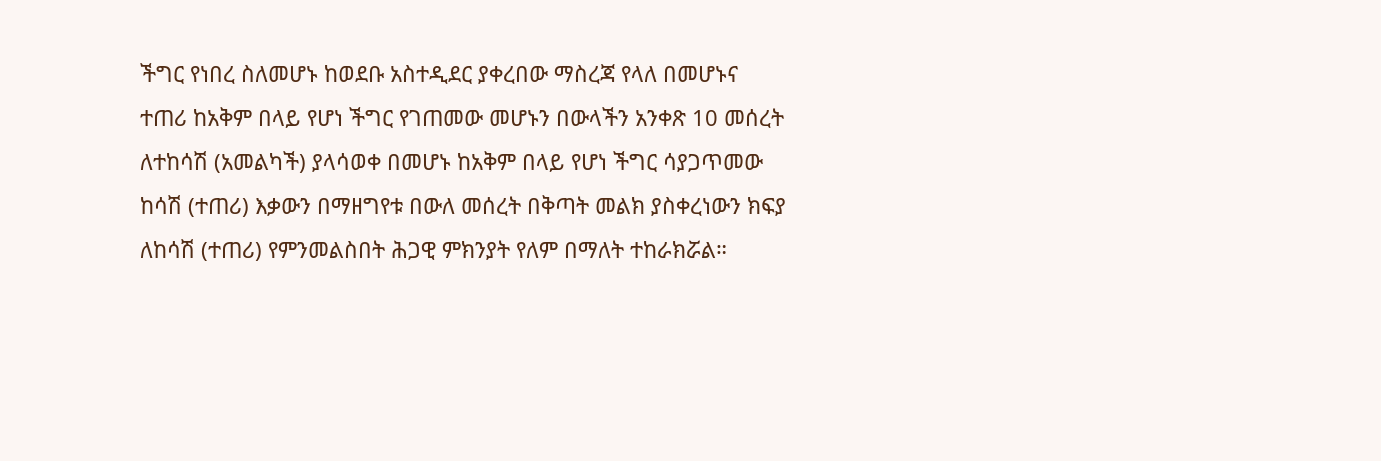ችግር የነበረ ስለመሆኑ ከወደቡ አስተዲደር ያቀረበው ማስረጃ የላለ በመሆኑና ተጠሪ ከአቅም በላይ የሆነ ችግር የገጠመው መሆኑን በውላችን አንቀጽ 10 መሰረት ለተከሳሽ (አመልካች) ያላሳወቀ በመሆኑ ከአቅም በላይ የሆነ ችግር ሳያጋጥመው ከሳሽ (ተጠሪ) እቃውን በማዘግየቱ በውለ መሰረት በቅጣት መልክ ያስቀረነውን ክፍያ ለከሳሽ (ተጠሪ) የምንመልስበት ሕጋዊ ምክንያት የለም በማለት ተከራክሯል።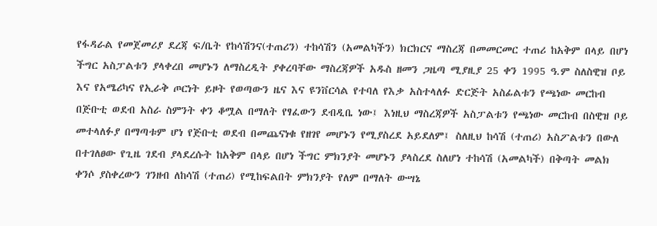የፋዳራል የመጀመሪያ ደረጃ ፍ/ቤት የከሳሽንና(ተጠሪን) ተከሳሽን (አመልካችን) ክርክርና ማስረጃ በመመርመር ተጠሪ ከአቅም በላይ በሆነ ችግር አስፓልቱን ያላቀረበ መሆኑን ለማስረዲት ያቀረባቸው ማስረጃዎች አዱስ ዘመን ጋዜጣ ሚያዚያ 25 ቀን 1995 ዓ.ም ስለስዊዝ ቦይ እና የአሜሪካና የኢራቅ ጦርነት ይዞት የወጣውን ዜና እና ዩንቨርሳል የተባለ የእቃ አስተላለፉ ድርጅት አስፊልቱን የጫነው መርከብ በጅቡቲ ወደብ አስራ ስምንት ቀን ቆሟል በማለት የፃፈውን ደብዲቤ ነው፤ እነዚህ ማስረጃዎች አስፓልቱን የጫነው መርከብ በስዊዝ ቦይ መተላለፉያ በማጣቱም ሆነ የጅቡቲ ወደብ በመጨናነቁ የዘገየ መሆኑን የሚያስረደ አይደለም፤ ስለዚህ ከሳሽ (ተጠሪ) አስፖልቱን በውለ በተገለፀው የጊዜ ገደብ ያላደረሱት ከአቅም በላይ በሆነ ችግር ምክንያት መሆኑን ያላስረደ ስለሆነ ተከሳሽ (አመልካች) በቅጣት መልክ ቀንሶ ያስቀረውን ገንዘብ ለከሳሽ (ተጠሪ) የሚከፍልበት ምክንያት የለም በማለት ውሣኔ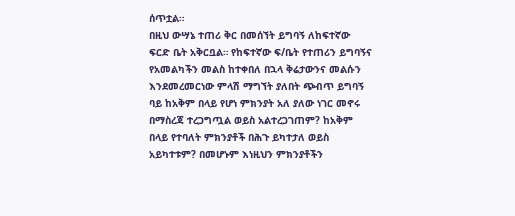ሰጥቷል።
በዚህ ውሣኔ ተጠሪ ቅር በመሰኘት ይግባኝ ለከፍተኛው ፍርድ ቤት አቅርቧል። የከፍተኛው ፍ/ቤት የተጠሪን ይግባኝና የአመልካችን መልስ ከተቀበለ በኋላ ቅሬታውንና መልሱን እንደመረመርነው ምላሽ ማግኘት ያለበት ጭብጥ ይግባኝ ባይ ከአቅም በላይ የሆነ ምክንያት አለ ያለው ነገር መኖሩ በማስረጃ ተረጋግጧል ወይስ አልተረጋገጠም? ከአቅም በላይ የተባለት ምክንያቶች በሕጉ ይካተታለ ወይስ አይካተቱም? በመሆኑም እነዚህን ምክንያቶችን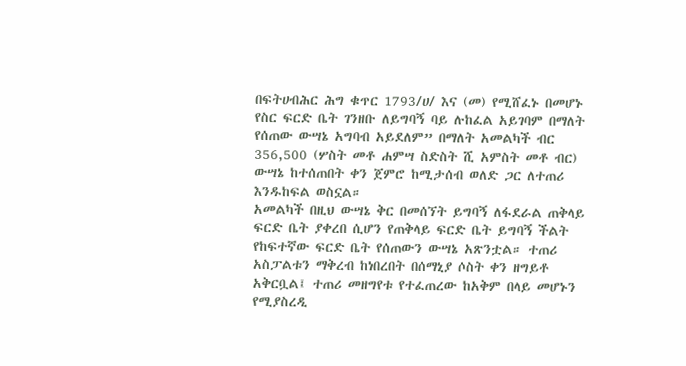በፍትሀብሕር ሕግ ቁጥር 1793/ሀ/ እና (መ) የሚሸፈኑ በመሆኑ የስር ፍርድ ቤት ገንዘቡ ለይግባኝ ባይ ሉከፈል አይገባም በማለት የሰጠው ውሣኔ አግባብ አይደለም” በማለት አመልካች ብር 356,500 (ሦስት መቶ ሐምሣ ስድስት ሺ አምስት መቶ ብር) ውሣኔ ከተሰጠበት ቀን ጀምሮ ከሚታሰብ ወለድ ጋር ለተጠሪ እንዱከፍል ወስኗል።
አመልካች በዚህ ውሣኔ ቅር በመሰኘት ይግባኝ ለፋደራል ጠቅላይ ፍርድ ቤት ያቀረበ ሲሆን የጠቅላይ ፍርድ ቤት ይግባኝ ችልት የከፍተኛው ፍርድ ቤት የሰጠውን ውሣኔ አጽንቷል። ተጠሪ አስፓልቱን ማቅረብ ከነበረበት በሰማኒያ ሶስት ቀን ዘግይቶ አቅርቧል፤ ተጠሪ መዘግየቱ የተፈጠረው ከአቅም በላይ መሆኑን የሚያስረዲ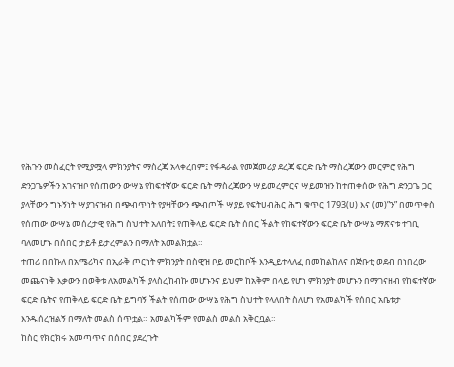የሕጉን መስፈርት የሚያሟላ ምክንያትና ማስረጃ አላቀረበም፤ የፋዳራል የመጀመሪያ ደረጃ ፍርድ ቤት ማስረጃውን መርምሮ የሕግ ድንጋጌዎችን አገናዝቦ የሰጠውን ውሣኔ የከፍተኛው ፍርድ ቤት ማስረጃውን ሣይመረምርና ሣይመዝን ከተጠቀሰው የሕግ ድንጋጌ ጋር ያላቸውን ግኑኝነት ሣያገናዝብ በጭብጥነት የያዛቸውን ጭብጦች ሣያይ የፍትሀብሕር ሕግ ቁጥር 1793(ሀ) እና (መ)”ን” በመጥቀስ የሰጠው ውሣኔ መሰረታዊ የሕግ ስህተት አለበት፤ የጠቅላይ ፍርድ ቤት ሰበር ችልት የከፍተኛውን ፍርድ ቤት ውሣኔ ማጽናቱ ተገቢ ባለመሆኑ በሰበር ታይቶ ይታረምልን በማለት አመልክቷል።
ተጠሪ በበኩለ በአሜሪካና በኢራቅ ጦርነት ምክንያት በስዊዝ ቦይ መርከቦች እንዲይተላለፈ በመከልከለና በጅቡቲ ወደብ በነበረው መጨናነቅ እቃውን በወቅቱ ለአመልካች ያላስረከብኩ መሆኑንና ይህም ከአቅም በላይ የሆነ ምክንያት መሆኑን በማገናዘብ የከፍተኛው ፍርድ ቤትና የጠቅላይ ፍርድ ቤት ይግባኝ ችልት የሰጠው ውሣኔ የሕግ ስህተት የላለበት ስለሆነ የአመልካች የሰበር አቤቱታ እንዱሰረዝልኝ በማለት መልስ ሰጥቷል። አመልካችም የመልስ መልስ አቅርቧል።
ከስር የክርክሩ አመጣጥና በሰበር ያደረጉት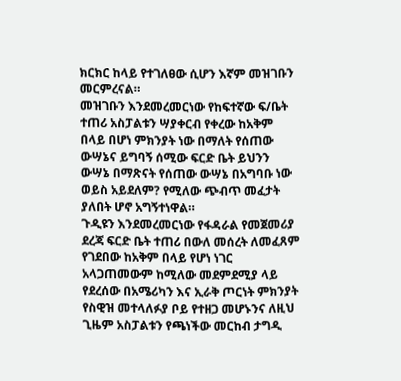ክርክር ከላይ የተገለፀው ሲሆን እኛም መዝገቡን መርምረናል።
መዝገቡን እንደመረመርነው የከፍተኛው ፍ/ቤት ተጠሪ አስፓልቱን ሣያቀርብ የቀረው ከአቅም በላይ በሆነ ምክንያት ነው በማለት የሰጠው ውሣኔና ይግባኝ ሰሚው ፍርድ ቤት ይህንን ውሣኔ በማጽናት የሰጠው ውሣኔ በአግባቡ ነው ወይስ አይደለም? የሚለው ጭብጥ መፈታት ያለበት ሆኖ አግኝተነዋል።
ጉዲዩን እንደመረመርነው የፋዳራል የመጀመሪያ ደረጃ ፍርድ ቤት ተጠሪ በውለ መሰረት ለመፈጸም የገደበው ከአቅም በላይ የሆነ ነገር አላጋጠመውም ከሚለው መደምደሚያ ላይ የደረሰው በአሜሪካን እና ኢራቅ ጦርነት ምክንያት የስዊዝ መተላለፉያ ቦይ የተዘጋ መሆኑንና ለዚህ ጊዜም አስፓልቱን የጫነችው መርከብ ታግዲ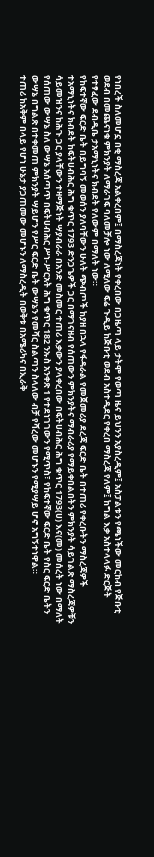የነበረች ስለመሆኗ በቂ ማስረጃ አልቀረበም፤ በማስረጃነት የቀረበው በጋዜጣ ላይ ታትሞ የወጣ ዜና ይህንን አያስረዲም፤ አስፓልቱን የጫነችው መርከብ የጅቡቲ ወደብ በመጨናነቁ ምክንያት ለማራገፍ ባለመቻሎ ነው ለሚለው ፍሬ ጉዲይ ከጅቡቲ ወደብ አስተዲደር የቀረበ ማስረጃ የለም፤ ከግል እቃ አስተላላፉ ድርጅት የተፃፈው ደብዲቤ ታአማኒነትና ክብደት የለውም በማለት ነው።
የከፍተኛው ፍርድ ቤት በይግባኝ መወሰን ያለባቸውን ሁለት ጭብጦች ከያዘ በኋላ የፋዳራል የመጀመሪያ ደረጃ ፍርድ ቤት በተጠሪ የቀረቡትን ማስረጃዎች ተአማኒነትና ክብደት ከፍትሀብሕር ሕግ ቁጥር 1793 ድንጋጌዎች ጋር በማገናዘብ የሰጠውን ምክንያትና ማብራሪያ የማይቀበልበትን ምክንያት ሳይገልጽ ማስረጃዎቹን ሳይመዝንና ከሕጉ ጋር ያላቸውን ተዛማጅነት ሣያብራራ በአንድ መስመር ተጠሪ እቃውን ያላቀረበው በፍትሀብሕር ሕግ ቁጥር 1793(ሀ) እና(መ) መሰረት ነው በማለት የሰጠው ውሣኔ ስለ ውሣኔ አሰጣጥ በፍትሀብሕር ሥነ-ሥርአት ሕግ ቁጥር 182 ንኡስ አንቀጽ 1 የተደነገገውን የሚጥስ፣ የከፍተኛው ፍርድ ቤት የስር ፍርድ ቤትን ውሣኔ በግልጽ በተቀመጠ ምክንያት ሣይሆን የሥር ፍርድ ቤት ውሣኔን የመሻር ስልጣን ስላለው ብቻ የሻረው መሆኑን የሚያሣይ ሆኖ አግኝተነዋል።
ተጠሪ ከአቅም በላይ የሆነ ሁኔታ ያጋጠመው መሆኑን ለማስረዲት በወቅቱ በአሜሪካና በኢራቅ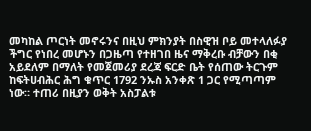መካከል ጦርነት መኖሩንና በዚህ ምክንያት በስዊዝ ቦይ መተላለፉያ ችግር የነበረ መሆኑን በጋዜጣ የተዘገበ ዜና ማቅረቡ ብቻውን በቂ አይደለም በማለት የመጀመሪያ ደረጃ ፍርድ ቤት የሰጠው ትርጉም ከፍትሀብሕር ሕግ ቁጥር 1792 ንኡስ አንቀጽ 1 ጋር የሚጣጣም ነው። ተጠሪ በዚያን ወቅት አስፓልቱ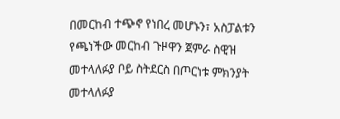በመርከብ ተጭኖ የነበረ መሆኑን፣ አስፓልቱን የጫነችው መርከብ ጉዞዋን ጀምራ ስዊዝ መተላለፉያ ቦይ ስትደርስ በጦርነቱ ምክንያት መተላለፉያ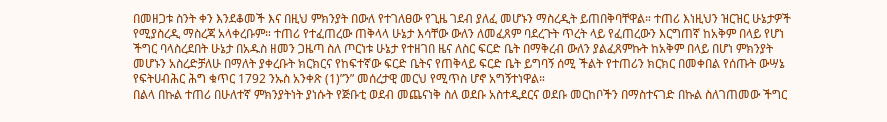በመዘጋቱ ስንት ቀን እንደቆመች እና በዚህ ምክንያት በውለ የተገለፀው የጊዜ ገደብ ያለፈ መሆኑን ማስረዲት ይጠበቅባቸዋል። ተጠሪ እነዚህን ዝርዝር ሁኔታዎች የሚያስረዲ ማስረጃ አላቀረቡም። ተጠሪ የተፈጠረው ጠቅላላ ሁኔታ እሳቸው ውለን ለመፈጸም ባደረጉት ጥረት ላይ የፈጠረውን እርግጠኛ ከአቅም በላይ የሆነ ችግር ባላስረደበት ሁኔታ በአዱስ ዘመን ጋዜጣ ስለ ጦርነቱ ሁኔታ የተዘገበ ዜና ለስር ፍርድ ቤት በማቅረብ ውለን ያልፈጸምኩት ከአቅም በላይ በሆነ ምክንያት መሆኑን አስረድቻለሁ በማለት ያቀረቡት ክርክርና የከፍተኛው ፍርድ ቤትና የጠቅላይ ፍርድ ቤት ይግባኝ ሰሚ ችልት የተጠሪን ክርክር በመቀበል የሰጡት ውሣኔ የፍትሀብሕር ሕግ ቁጥር 1792 ንኡስ አንቀጽ (1)”ን” መሰረታዊ መርህ የሚጥስ ሆኖ አግኝተነዋል።
በልላ በኩል ተጠሪ በሁለተኛ ምክንያትነት ያነሱት የጅቡቲ ወደብ መጨናነቅ ስለ ወደቡ አስተዲደርና ወደቡ መርከቦችን በማስተናገድ በኩል ስለገጠመው ችግር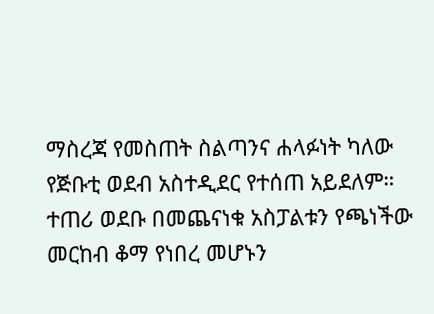ማስረጃ የመስጠት ስልጣንና ሐላፉነት ካለው የጅቡቲ ወደብ አስተዲደር የተሰጠ አይደለም። ተጠሪ ወደቡ በመጨናነቁ አስፓልቱን የጫነችው መርከብ ቆማ የነበረ መሆኑን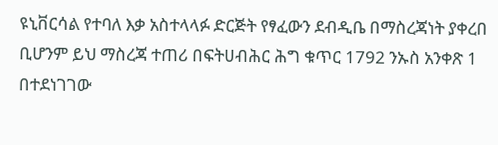ዩኒቨርሳል የተባለ እቃ አስተላላፉ ድርጅት የፃፈውን ደብዲቤ በማስረጃነት ያቀረበ ቢሆንም ይህ ማስረጃ ተጠሪ በፍትሀብሕር ሕግ ቁጥር 1792 ንኡስ አንቀጽ 1 በተደነገገው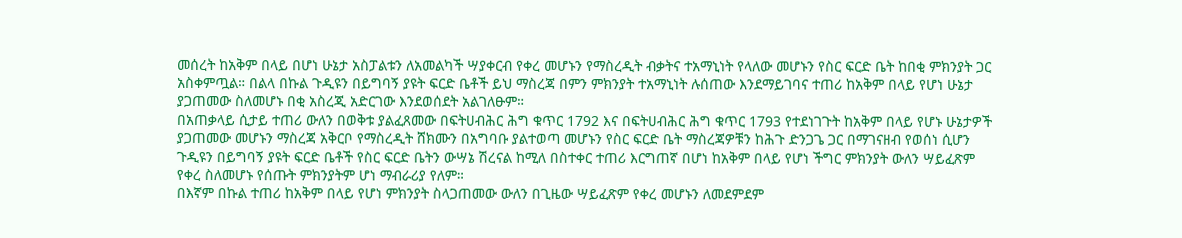መሰረት ከአቅም በላይ በሆነ ሁኔታ አስፓልቱን ለአመልካች ሣያቀርብ የቀረ መሆኑን የማስረዲት ብቃትና ተአማኒነት የላለው መሆኑን የስር ፍርድ ቤት ከበቂ ምክንያት ጋር አስቀምጧል። በልላ በኩል ጉዲዩን በይግባኝ ያዩት ፍርድ ቤቶች ይህ ማስረጃ በምን ምክንያት ተአማኒነት ሉሰጠው እንደማይገባና ተጠሪ ከአቅም በላይ የሆነ ሁኔታ ያጋጠመው ስለመሆኑ በቂ አስረጂ አድርገው እንደወሰደት አልገለፁም።
በአጠቃላይ ሲታይ ተጠሪ ውለን በወቅቱ ያልፈጸመው በፍትሀብሕር ሕግ ቁጥር 1792 እና በፍትሀብሕር ሕግ ቁጥር 1793 የተደነገጉት ከአቅም በላይ የሆኑ ሁኔታዎች ያጋጠመው መሆኑን ማስረጃ አቅርቦ የማስረዲት ሸክሙን በአግባቡ ያልተወጣ መሆኑን የስር ፍርድ ቤት ማስረጃዎቹን ከሕጉ ድንጋጌ ጋር በማገናዘብ የወሰነ ሲሆን ጉዲዩን በይግባኝ ያዩት ፍርድ ቤቶች የስር ፍርድ ቤትን ውሣኔ ሽረናል ከሚለ በስተቀር ተጠሪ እርግጠኛ በሆነ ከአቅም በላይ የሆነ ችግር ምክንያት ውለን ሣይፈጽም የቀረ ስለመሆኑ የሰጡት ምክንያትም ሆነ ማብራሪያ የለም።
በእኛም በኩል ተጠሪ ከአቅም በላይ የሆነ ምክንያት ስላጋጠመው ውለን በጊዜው ሣይፈጽም የቀረ መሆኑን ለመደምደም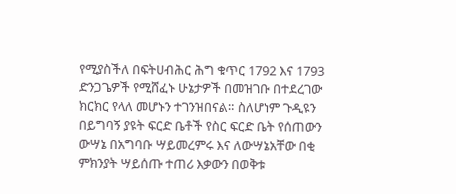የሚያስችለ በፍትሀብሕር ሕግ ቁጥር 1792 እና 1793 ድንጋጌዎች የሚሸፈኑ ሁኔታዎች በመዝገቡ በተደረገው ክርክር የላለ መሆኑን ተገንዝበናል። ስለሆነም ጉዲዩን በይግባኝ ያዩት ፍርድ ቤቶች የስር ፍርድ ቤት የሰጠውን ውሣኔ በአግባቡ ሣይመረምሩ እና ለውሣኔአቸው በቂ ምክንያት ሣይሰጡ ተጠሪ እቃውን በወቅቱ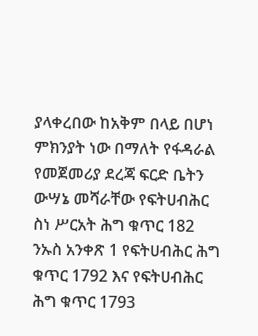ያላቀረበው ከአቅም በላይ በሆነ ምክንያት ነው በማለት የፋዳራል የመጀመሪያ ደረጃ ፍርድ ቤትን ውሣኔ መሻራቸው የፍትሀብሕር ስነ ሥርአት ሕግ ቁጥር 182 ንኡስ አንቀጽ 1 የፍትሀብሕር ሕግ ቁጥር 1792 እና የፍትሀብሕር ሕግ ቁጥር 1793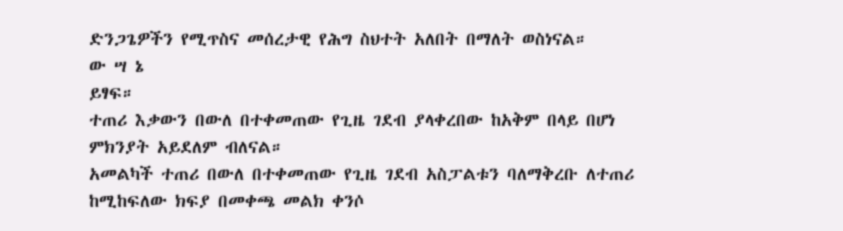ድንጋጌዎችን የሚጥስና መሰረታዊ የሕግ ስህተት አለበት በማለት ወስነናል።
ው ሣ ኔ
ይፃፍ።
ተጠሪ እቃውን በውለ በተቀመጠው የጊዜ ገደብ ያላቀረበው ከአቅም በላይ በሆነ ምክንያት አይደለም ብለናል።
አመልካች ተጠሪ በውለ በተቀመጠው የጊዜ ገደብ አስፓልቱን ባለማቅረቡ ለተጠሪ ከሚከፍለው ክፍያ በመቀጫ መልክ ቀንሶ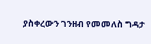ያስቀረውን ገንዘብ የመመለስ ግዳታ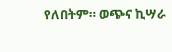የለበትም። ወጭና ኪሣራ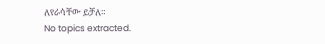ለየራሳቸው ይቻለ።
No topics extracted.